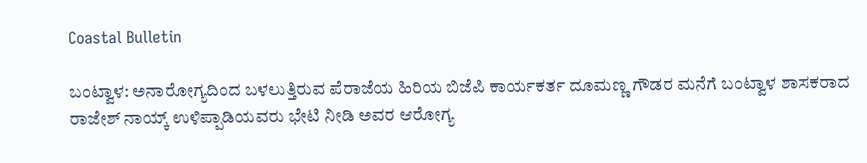Coastal Bulletin

ಬಂಟ್ವಾಳ: ಅನಾರೋಗ್ಯದಿಂದ ಬಳಲುತ್ತಿರುವ ಪೆರಾಜೆಯ ಹಿರಿಯ ಬಿಜೆಪಿ ಕಾರ್ಯಕರ್ತ ದೂಮಣ್ಣ ಗೌಡರ ಮನೆಗೆ ಬಂಟ್ವಾಳ ಶಾಸಕರಾದ ರಾಜೇಶ್ ನಾಯ್ಕ್ ಉಳಿಪ್ಪಾಡಿಯವರು ಭೇಟಿ ನೀಡಿ ಅವರ ಆರೋಗ್ಯ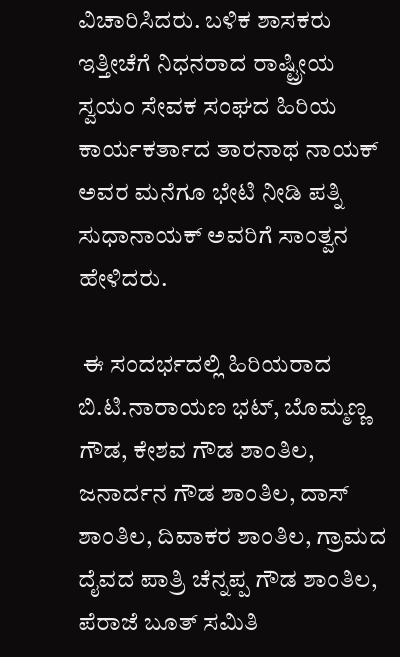ವಿಚಾರಿಸಿದರು. ಬಳಿಕ ಶಾಸಕರು ಇತ್ತೀಚೆಗೆ ನಿಧನರಾದ ರಾಷ್ಟ್ರೀಯ ಸ್ವಯಂ ಸೇವಕ ಸಂಘದ ಹಿರಿಯ ಕಾರ್ಯಕರ್ತಾದ ತಾರನಾಥ ನಾಯಕ್ ಅವರ ಮನೆಗೂ ಭೇಟಿ ನೀಡಿ ಪತ್ನಿ ಸುಧಾನಾಯಕ್ ಅವರಿಗೆ ಸಾಂತ್ವನ ಹೇಳಿದರು.

 ಈ ಸಂದರ್ಭದಲ್ಲಿ ಹಿರಿಯರಾದ ಬಿ.ಟಿ.ನಾರಾಯಣ ಭಟ್, ಬೊಮ್ಮಣ್ಣ ಗೌಡ, ಕೇಶವ ಗೌಡ ಶಾಂತಿಲ, ಜನಾರ್ದನ ಗೌಡ ಶಾಂತಿಲ, ದಾಸ್ ಶಾಂತಿಲ, ದಿವಾಕರ ಶಾಂತಿಲ, ಗ್ರಾಮದ ದೈವದ ಪಾತ್ರಿ ಚೆನ್ನಪ್ಪ ಗೌಡ ಶಾಂತಿಲ, ಪೆರಾಜೆ ಬೂತ್ ಸಮಿತಿ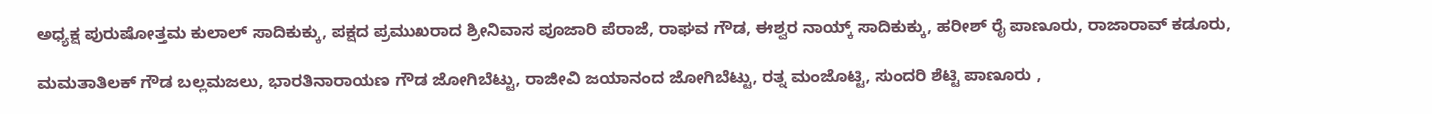ಅಧ್ಯಕ್ಷ ಪುರುಷೋತ್ತಮ ಕುಲಾಲ್ ಸಾದಿಕುಕ್ಕು, ಪಕ್ಷದ ಪ್ರಮುಖರಾದ ಶ್ರೀನಿವಾಸ ಪೂಜಾರಿ ಪೆರಾಜೆ, ರಾಘವ ಗೌಡ, ಈಶ್ವರ ನಾಯ್ಕ್ ಸಾದಿಕುಕ್ಕು, ಹರೀಶ್ ರೈ ಪಾಣೂರು, ರಾಜಾರಾವ್ ಕಡೂರು,

ಮಮತಾತಿಲಕ್ ಗೌಡ ಬಲ್ಲಮಜಲು, ಭಾರತಿನಾರಾಯಣ ಗೌಡ ಜೋಗಿಬೆಟ್ಟು, ರಾಜೀವಿ ಜಯಾನಂದ ಜೋಗಿಬೆಟ್ಟು, ರತ್ನ ಮಂಜೊಟ್ಟಿ, ಸುಂದರಿ ಶೆಟ್ಟಿ ಪಾಣೂರು ,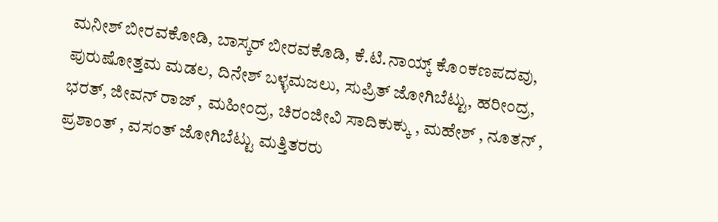ಮನೀಶ್ ಬೀರವಕೋಡಿ, ಬಾಸ್ಕರ್ ಬೀರವಕೊಡಿ, ಕೆ‌.ಟಿ.ನಾಯ್ಕ್ ಕೊಂಕಣಪದವು, ಪುರುಷೋತ್ತಮ ಮಡಲ, ದಿನೇಶ್ ಬಳ್ಳಮಜಲು, ಸುಪ್ರಿತ್ ಜೋಗಿಬೆಟ್ಟು, ಹರೀಂದ್ರ, ಭರತ್, ಜೀವನ್ ರಾಜ್ , ಮಹೀಂದ್ರ, ಚಿರಂಜೀವಿ ಸಾದಿಕುಕ್ಕು , ಮಹೇಶ್ , ನೂತನ್ , ಪ್ರಶಾಂತ್ , ವಸಂತ್ ಜೋಗಿಬೆಟ್ಟು ಮತ್ತಿತರರು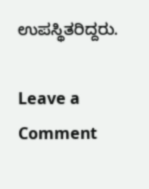ಉಪಸ್ಥಿತರಿದ್ದರು.

Leave a Comment